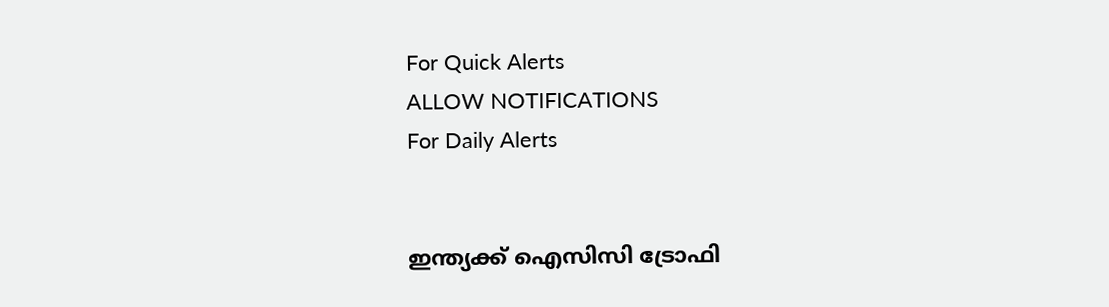For Quick Alerts
ALLOW NOTIFICATIONS
For Daily Alerts


ഇന്ത്യക്ക് ഐസിസി ട്രോഫി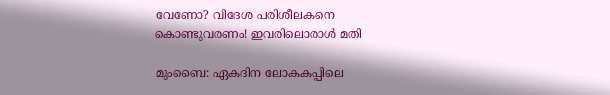വേണോ? വിദേശ പരിശീലകനെ കൊണ്ടുവരണം! ഇവരിലൊരാള്‍ മതി

മുംബൈ: ഏകദിന ലോകകപ്പിലെ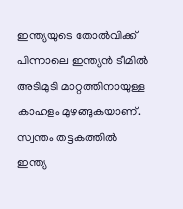ഇന്ത്യയുടെ തോല്‍വിക്ക് പിന്നാലെ ഇന്ത്യന്‍ ടീമില്‍ അടിമുടി മാറ്റത്തിനായുള്ള കാഹളം മുഴങ്ങുകയാണ്. സ്വന്തം തട്ടകത്തില്‍ ഇന്ത്യ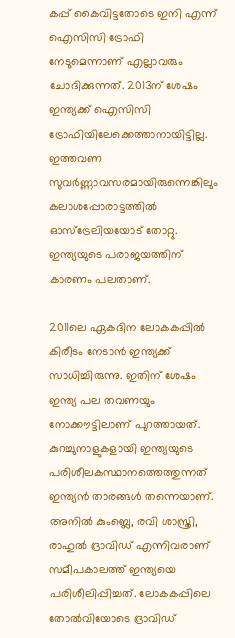കപ്പ് കൈവിട്ടതോടെ ഇനി എന്ന് ഐസിസി ട്രോഫി നേടുമെന്നാണ് എല്ലാവരും ചോദിക്കുന്നത്. 2013ന് ശേഷം ഇന്ത്യക്ക് ഐസിസി ട്രോഫിയിലേക്കെത്താനായിട്ടില്ല. ഇത്തവണ സുവര്‍ണ്ണാവസരമായിരുന്നെങ്കിലും കലാശപ്പോരാട്ടത്തില്‍ ഓസ്ട്രേലിയയോട് തോറ്റു. ഇന്ത്യയുടെ പരാജയത്തിന് കാരണം പലതാണ്.

2011ലെ ഏകദിന ലോകകപ്പില്‍ കിരീടം നേടാന്‍ ഇന്ത്യക്ക് സാധിച്ചിരുന്നു. ഇതിന് ശേഷം ഇന്ത്യ പല തവണയും നോക്കൗട്ടിലാണ് പുറത്തായത്. കുറച്ചുനാളുകളായി ഇന്ത്യയുടെ പരിശീലകസ്ഥാനത്തെത്തുന്നത് ഇന്ത്യന്‍ താരങ്ങള്‍ തന്നെയാണ്. അനില്‍ കുംബ്ലെ, രവി ശാസ്ത്രി, രാഹുല്‍ ദ്രാവിഡ് എന്നിവരാണ് സമീപകാലത്ത് ഇന്ത്യയെ പരിശീലിപ്പിച്ചത്. ലോകകപ്പിലെ തോല്‍വിയോടെ ദ്രാവിഡ്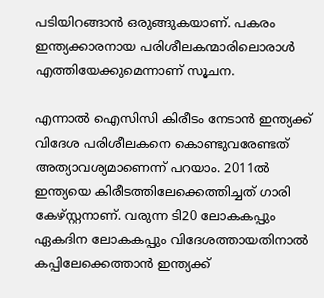പടിയിറങ്ങാന്‍ ഒരുങ്ങുകയാണ്. പകരം ഇന്ത്യക്കാരനായ പരിശീലകന്മാരിലൊരാള്‍ എത്തിയേക്കുമെന്നാണ് സൂചന.

എന്നാല്‍ ഐസിസി കിരീടം നേടാന്‍ ഇന്ത്യക്ക് വിദേശ പരിശീലകനെ കൊണ്ടുവരേണ്ടത് അത്യാവശ്യമാണെന്ന് പറയാം. 2011ല്‍ ഇന്ത്യയെ കിരീടത്തിലേക്കെത്തിച്ചത് ഗാരി കേഴ്സ്റ്റനാണ്. വരുന്ന ടി20 ലോകകപ്പും ഏകദിന ലോകകപ്പും വിദേശത്തായതിനാല്‍ കപ്പിലേക്കെത്താന്‍ ഇന്ത്യക്ക്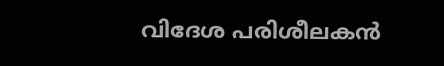വിദേശ പരിശീലകന്‍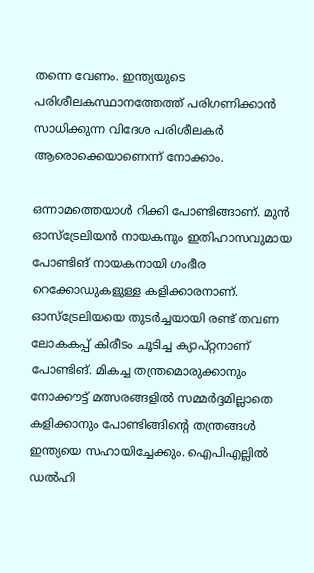തന്നെ വേണം. ഇന്ത്യയുടെ പരിശീലകസ്ഥാനത്തേത്ത് പരിഗണിക്കാന്‍ സാധിക്കുന്ന വിദേശ പരിശീലകര്‍ ആരൊക്കെയാണെന്ന് നോക്കാം.

ഒന്നാമത്തെയാള്‍ റിക്കി പോണ്ടിങ്ങാണ്. മുന്‍ ഓസ്ട്രേലിയന്‍ നായകനും ഇതിഹാസവുമായ പോണ്ടിങ് നായകനായി ഗംഭീര റെക്കോഡുകളുള്ള കളിക്കാരനാണ്. ഓസ്ട്രേലിയയെ തുടര്‍ച്ചയായി രണ്ട് തവണ ലോകകപ്പ് കിരീടം ചൂടിച്ച ക്യാപ്റ്റനാണ് പോണ്ടിങ്. മികച്ച തന്ത്രമൊരുക്കാനും നോക്കൗട്ട് മത്സരങ്ങളില്‍ സമ്മര്‍ദ്ദമില്ലാതെ കളിക്കാനും പോണ്ടിങ്ങിന്റെ തന്ത്രങ്ങള്‍ ഇന്ത്യയെ സഹായിച്ചേക്കും. ഐപിഎല്ലില്‍ ഡല്‍ഹി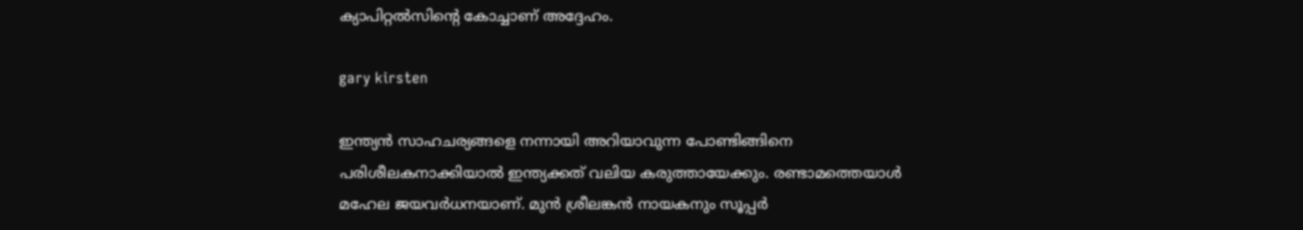ക്യാപിറ്റല്‍സിന്റെ കോച്ചാണ് അദ്ദേഹം.

gary kirsten

ഇന്ത്യന്‍ സാഹചര്യങ്ങളെ നന്നായി അറിയാവുന്ന പോണ്ടിങ്ങിനെ പരിശീലകനാക്കിയാല്‍ ഇന്ത്യക്കത് വലിയ കരുത്തായേക്കും. രണ്ടാമത്തെയാള്‍ മഹേല ജയവര്‍ധനയാണ്. മുന്‍ ശ്രീലങ്കന്‍ നായകനും സൂപ്പര്‍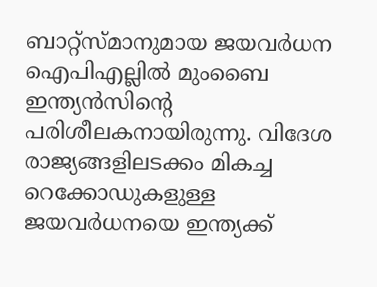ബാറ്റ്സ്മാനുമായ ജയവര്‍ധന ഐപിഎല്ലില്‍ മുംബൈ ഇന്ത്യന്‍സിന്റെ പരിശീലകനായിരുന്നു. വിദേശ രാജ്യങ്ങളിലടക്കം മികച്ച റെക്കോഡുകളുള്ള ജയവര്‍ധനയെ ഇന്ത്യക്ക്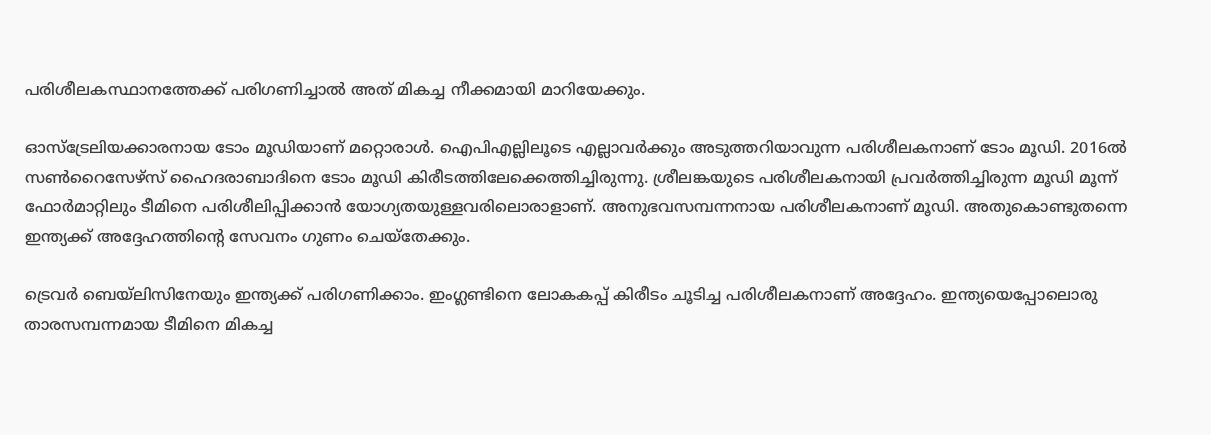പരിശീലകസ്ഥാനത്തേക്ക് പരിഗണിച്ചാല്‍ അത് മികച്ച നീക്കമായി മാറിയേക്കും.

ഓസ്ട്രേലിയക്കാരനായ ടോം മൂഡിയാണ് മറ്റൊരാള്‍. ഐപിഎല്ലിലൂടെ എല്ലാവര്‍ക്കും അടുത്തറിയാവുന്ന പരിശീലകനാണ് ടോം മൂഡി. 2016ല്‍ സണ്‍റൈസേഴ്സ് ഹൈദരാബാദിനെ ടോം മൂഡി കിരീടത്തിലേക്കെത്തിച്ചിരുന്നു. ശ്രീലങ്കയുടെ പരിശീലകനായി പ്രവര്‍ത്തിച്ചിരുന്ന മൂഡി മൂന്ന് ഫോര്‍മാറ്റിലും ടീമിനെ പരിശീലിപ്പിക്കാന്‍ യോഗ്യതയുള്ളവരിലൊരാളാണ്. അനുഭവസമ്പന്നനായ പരിശീലകനാണ് മൂഡി. അതുകൊണ്ടുതന്നെ ഇന്ത്യക്ക് അദ്ദേഹത്തിന്റെ സേവനം ഗുണം ചെയ്തേക്കും.

ട്രെവര്‍ ബെയ്ലിസിനേയും ഇന്ത്യക്ക് പരിഗണിക്കാം. ഇംഗ്ലണ്ടിനെ ലോകകപ്പ് കിരീടം ചൂടിച്ച പരിശീലകനാണ് അദ്ദേഹം. ഇന്ത്യയെപ്പോലൊരു താരസമ്പന്നമായ ടീമിനെ മികച്ച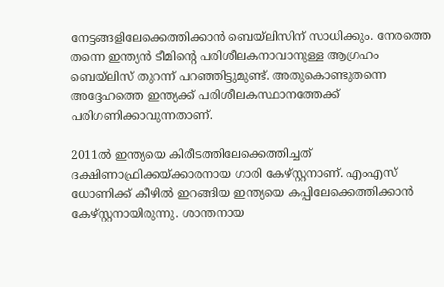നേട്ടങ്ങളിലേക്കെത്തിക്കാന്‍ ബെയ്ലിസിന് സാധിക്കും. നേരത്തെ തന്നെ ഇന്ത്യന്‍ ടീമിന്റെ പരിശീലകനാവാനുള്ള ആഗ്രഹം ബെയ്ലിസ് തുറന്ന് പറഞ്ഞിട്ടുമുണ്ട്. അതുകൊണ്ടുതന്നെ അദ്ദേഹത്തെ ഇന്ത്യക്ക് പരിശീലകസ്ഥാനത്തേക്ക് പരിഗണിക്കാവുന്നതാണ്.

2011ല്‍ ഇന്ത്യയെ കിരീടത്തിലേക്കെത്തിച്ചത് ദക്ഷിണാഫ്രിക്കയ്ക്കാരനായ ഗാരി കേഴ്സ്റ്റനാണ്. എംഎസ് ധോണിക്ക് കീഴില്‍ ഇറങ്ങിയ ഇന്ത്യയെ കപ്പിലേക്കെത്തിക്കാന്‍ കേഴ്സ്റ്റനായിരുന്നു. ശാന്തനായ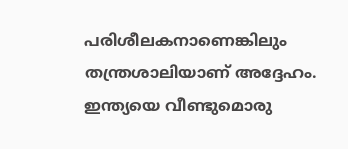പരിശീലകനാണെങ്കിലും തന്ത്രശാലിയാണ് അദ്ദേഹം. ഇന്ത്യയെ വീണ്ടുമൊരു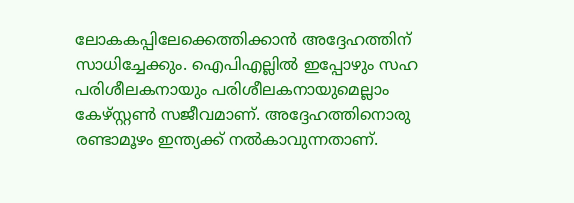ലോകകപ്പിലേക്കെത്തിക്കാന്‍ അദ്ദേഹത്തിന് സാധിച്ചേക്കും. ഐപിഎല്ലില്‍ ഇപ്പോഴും സഹ പരിശീലകനായും പരിശീലകനായുമെല്ലാം കേഴ്സ്റ്റണ്‍ സജീവമാണ്. അദ്ദേഹത്തിനൊരു രണ്ടാമൂഴം ഇന്ത്യക്ക് നല്‍കാവുന്നതാണ്.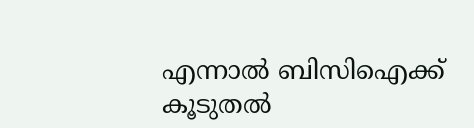എന്നാല്‍ ബിസിഐക്ക് കൂടുതല്‍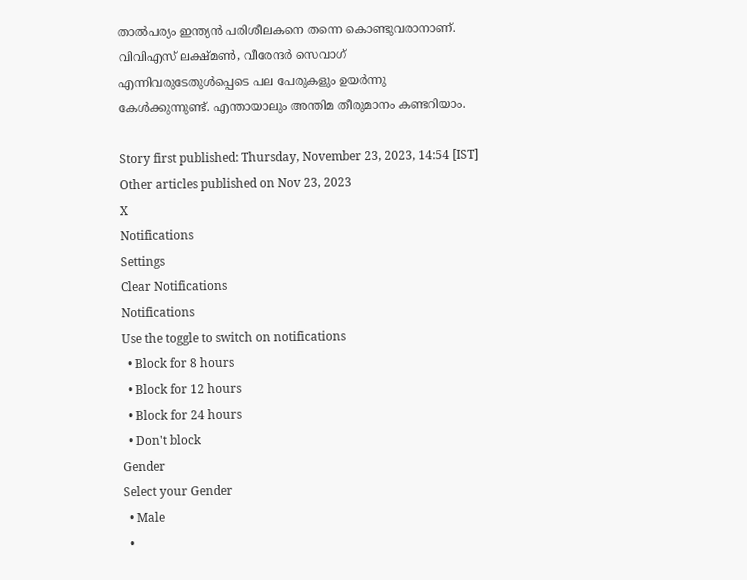താല്‍പര്യം ഇന്ത്യന്‍ പരിശീലകനെ തന്നെ കൊണ്ടുവരാനാണ്. വിവിഎസ് ലക്ഷ്മണ്‍, വീരേന്ദര്‍ സെവാഗ് എന്നിവരുടേതുള്‍പ്പെടെ പല പേരുകളും ഉയര്‍ന്നു കേള്‍ക്കുന്നുണ്ട്. എന്തായാലും അന്തിമ തീരുമാനം കണ്ടറിയാം.

Story first published: Thursday, November 23, 2023, 14:54 [IST]
Other articles published on Nov 23, 2023
X
Notifications
Settings
Clear Notifications
Notifications
Use the toggle to switch on notifications
  • Block for 8 hours
  • Block for 12 hours
  • Block for 24 hours
  • Don't block
Gender
Select your Gender
  • Male
  •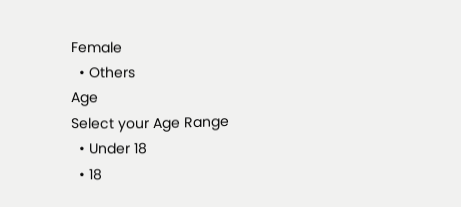Female
  • Others
Age
Select your Age Range
  • Under 18
  • 18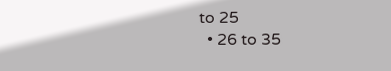to 25
  • 26 to 35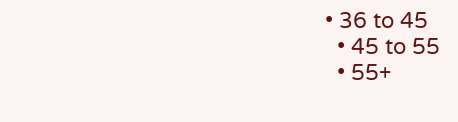• 36 to 45
  • 45 to 55
  • 55+